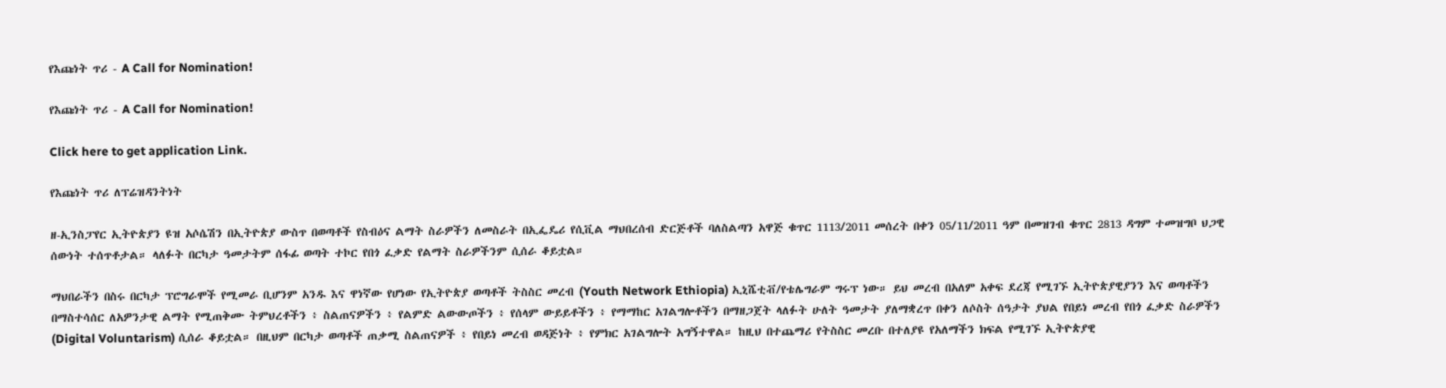የእጩነት ጥሪ - A Call for Nomination!

የእጩነት ጥሪ - A Call for Nomination!

Click here to get application Link.

የእጩነት ጥሪ ለፕሬዝዳንትነት

ዘ-ኢንስፓየር ኢትዮጵያን ዩዝ አሶሴሽን በኢትዮጵያ ውስጥ በወጣቶች የስብዕና ልማት ስራዎችን ለመስራት በኢፌዴሪ የሲቪል ማህበረሰብ ድርጅቶች ባለስልጣን አዋጅ ቁጥር 1113/2011 መሰረት በቀን 05/11/2011 ዓም በመዝገብ ቁጥር 2813 ዳግም ተመዝግቦ ህጋዊ ሰውነት ተሰጥቶታል። ላለፉት በርካታ ዓመታትም ሰፋፊ ወጣት ተኮር የበጎ ፈቃድ የልማት ስራዎችንም ሲሰራ ቆይቷል።

ማህበራችን በስሩ በርካታ ፕሮግራሞች የሚመራ ቢሆንም አንዱ እና ዋነኛው የሆነው የኢትዮጵያ ወጣቶች ትስስር መረብ (Youth Network Ethiopia) ኢኒሼቲቭ/የቴሌግራም ግሩፕ ነው። ይህ መረብ በአለም አቀፍ ደረጃ የሚገኙ ኢትዮጵያዊያንን እና ወጣቶችን በማስተሳሰር ለአዎንታዊ ልማት የሚጠቅሙ ትምህረቶችን ፥ ስልጠናዎችን ፥ የልምድ ልውውጦችን ፥ የሰላም ውይይቶችን ፥ የማማከር አገልግሎቶችን በማዘጋጀት ላለፉት ሁለት ዓመታት ያለማቋረጥ በቀን ለሶስት ሰዓታት ያህል የበይነ መረብ የበጎ ፈቃድ ስራዎችን (Digital Voluntarism) ሲሰራ ቆይቷል። በዚህም በርካታ ወጣቶች ጠቃሚ ስልጠናዎች ፥ የበይነ መረብ ወዳጅነት ፥ የምክር አገልግሎት አግኝተዋል። ከዚህ በተጨማሪ የትስስር መረቡ በተለያዩ የአለማችን ክፍል የሚገኙ ኢትዮጵያዊ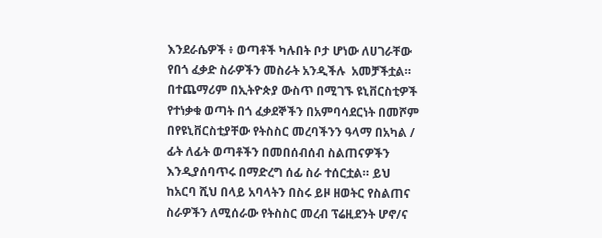እንደራሴዎች ፥ ወጣቶች ካሉበት ቦታ ሆነው ለሀገራቸው የበጎ ፈቃድ ስራዎችን መስራት አንዲችሉ  አመቻችቷል። በተጨማሪም በኢትዮጵያ ውስጥ በሚገኙ ዩኒቨርስቲዎች የተነቃቁ ወጣት በጎ ፈቃደኞችን በአምባሳደርነት በመሾም በየዩኒቨርስቲያቸው የትስስር መረባችንን ዓላማ በአካል / ፊት ለፊት ወጣቶችን በመበሰብሰብ ስልጠናዎችን እንዲያሰባጥሩ በማድረግ ሰፊ ስራ ተሰርቷል። ይህ ከአርባ ሺህ በላይ አባላትን በስሩ ይዞ ዘወትር የስልጠና ስራዎችን ለሚሰራው የትስስር መረብ ፕሬዚደንት ሆኖ/ና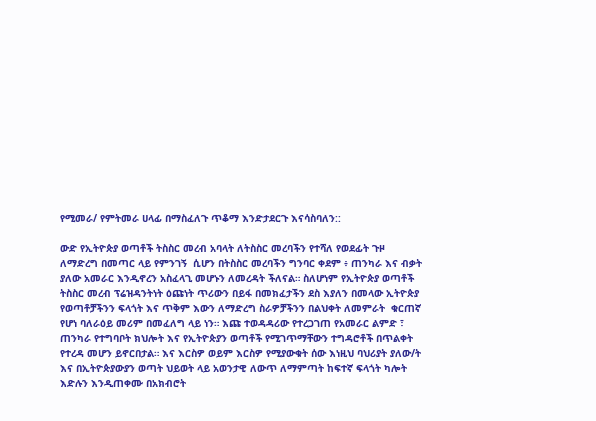የሚመራ/ የምትመራ ሀላፊ በማስፈለጉ ጥቆማ እንድታደርጉ እናሳስባለን::

ውድ የኢትዮጵያ ወጣቶች ትስስር መረብ አባላት ለትስስር መረባችን የተሻለ የወደፊት ጉዞ ለማድረግ በመጣር ላይ የምንገኝ  ሲሆን በትስስር መረባችን ግንባር ቀደም ፥ ጠንካራ እና ብቃት ያለው አመራር እንዲኖረን አስፈላጊ መሆኑን ለመረዳት ችለናል። ስለሆነም የኢትዮጵያ ወጣቶች ትስስር መረብ ፕሬዝዳንትነት ዕጩነት ጥሪውን በይፋ በመክፈታችን ደስ እያለን በመላው ኢትዮጵያ የወጣቶቻችንን ፍላጎት እና ጥቅም እውን ለማድረግ ስራዎቻችንን በልህቀት ለመምራት  ቁርጠኛ የሆነ ባለራዕይ መሪም በመፈለግ ላይ ነን። እጩ ተወዳዳሪው የተረጋገጠ የአመራር ልምድ ፣ ጠንካራ የተግባቦት ክህሎት እና የኢትዮጵያን ወጣቶች የሚገጥማቸውን ተግዳሮቶች በጥልቀት የተረዳ መሆን ይኖርበታል። እና እርስዎ ወይም እርስዎ የሚያውቁት ሰው እነዚህ ባህሪያት ያለው/ት እና በኢትዮጵያውያን ወጣት ህይወት ላይ አወንታዊ ለውጥ ለማምጣት ከፍተኛ ፍላጎት ካሎት እድሉን እንዲጠቀሙ በአክብሮት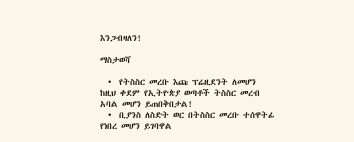እንጋብዛለን!

ማስታወሻ

  •  የትስስር መረቡ እጩ ፕሬዚደንት ለመሆን ከዚህ ቀደም የኢትዮጵያ ወጣቶች ትስስር መረብ አባል መሆን ይጠበቅበታል!
  •  ቢያንስ ለስድት ወር በትስስር መረቡ ተሰዋትፊ የነበረ መሆን ይገባዋል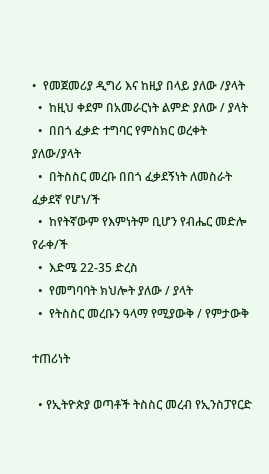•  የመጀመሪያ ዲግሪ እና ከዚያ በላይ ያለው /ያላት
  •  ከዚህ ቀደም በአመራርነት ልምድ ያለው / ያላት
  •  በበጎ ፈቃድ ተግባር የምስክር ወረቀት ያለው/ያላት
  •  በትስስር መረቡ በበጎ ፈቃደኝነት ለመስራት ፈቃደኛ የሆነ/ች
  •  ከየትኛውም የእምነትም ቢሆን የብሔር መድሎ የራቀ/ች
  •  እድሜ 22-35 ድረስ
  •  የመግባባት ክህሎት ያለው / ያላት
  •  የትስስር መረቡን ዓላማ የሚያውቅ / የምታውቅ

ተጠሪነት

  • የኢትዮጵያ ወጣቶች ትስስር መረብ የኢንስፓየርድ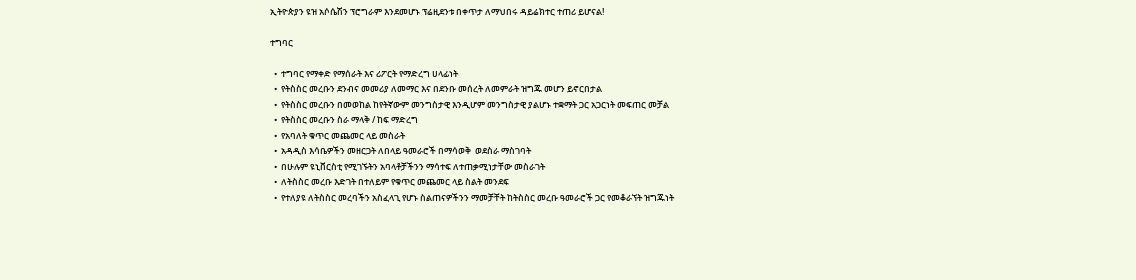ኢትዮጵያን ዩዝ አሶሴሽን ፕሮግራም እንደመሆኑ ፕሬዚደንቱ በቀጥታ ለማህበሩ ዳይሬክተር ተጠሪ ይሆናል!

ተግባር

  •  ተግባር የማቀድ የማሰራት እና ሪፖርት የማድረግ ሀላፊነት
  •  የትስስር መረቡን ደንብና መመሪያ ለመማር እና በደንቡ መሰረት ለመምራት ዝግጁ መሆን ይኖርበታል
  •  የትስስር መረቡን በመወከል ከየትኛውም መንግስታዊ እንዲሆም መንግስታዊ ያልሆኑ ተቋማት ጋር አጋርነት መፍጠር መቻል
  •  የትስስር መረቡን ስራ ማላቅ / ከፍ ማድረግ
  •  የአባለት ቁጥር መጨመር ላይ መስራት
  •  አዳዲስ እሳቤዎችን መዘርጋት ለበላይ ዓመራሮች በማሳወቅ  ወደስራ ማስገባት
  •  በሁሉም ዩኒቨርስቲ የሚገኙትን አባላቶቻችንን ማሳተፍ ለተጠቃሚነታቸው መስራገት
  •  ለትስስር መረቡ እድገት በተለይም የቁጥር መጨመር ላይ ስልት መንደፍ
  •  የተለያዩ ለትስስር መረባችን አስፈላጊ የሆኑ ስልጠናዎችንን ማመቻቸት ከትስስር መረቡ ዓመራሮች ጋር የመቆራኘት ዝግጁነት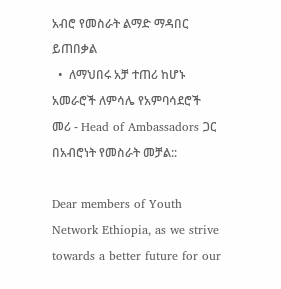አብሮ የመስራት ልማድ ማዳበር ይጠበቃል
  •  ለማህበሩ አቻ ተጠሪ ከሆኑ አመራሮች ለምሳሌ የአምባሳደሮች መሪ - Head of Ambassadors ጋር በአብሮነት የመስራት መቻል::

Dear members of Youth Network Ethiopia, as we strive towards a better future for our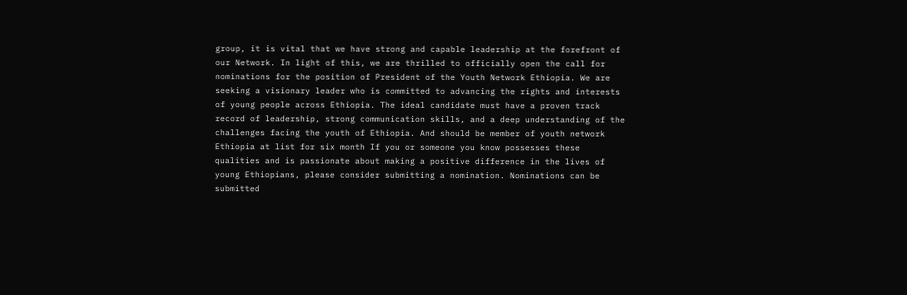group, it is vital that we have strong and capable leadership at the forefront of our Network. In light of this, we are thrilled to officially open the call for nominations for the position of President of the Youth Network Ethiopia. We are seeking a visionary leader who is committed to advancing the rights and interests of young people across Ethiopia. The ideal candidate must have a proven track record of leadership, strong communication skills, and a deep understanding of the challenges facing the youth of Ethiopia. And should be member of youth network Ethiopia at list for six month If you or someone you know possesses these qualities and is passionate about making a positive difference in the lives of young Ethiopians, please consider submitting a nomination. Nominations can be submitted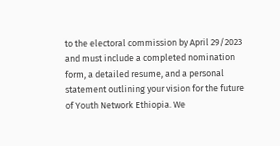to the electoral commission by April 29/2023 and must include a completed nomination form, a detailed resume, and a personal statement outlining your vision for the future of Youth Network Ethiopia. We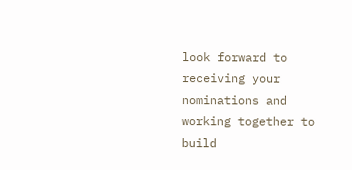look forward to receiving your nominations and working together to build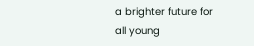a brighter future for all young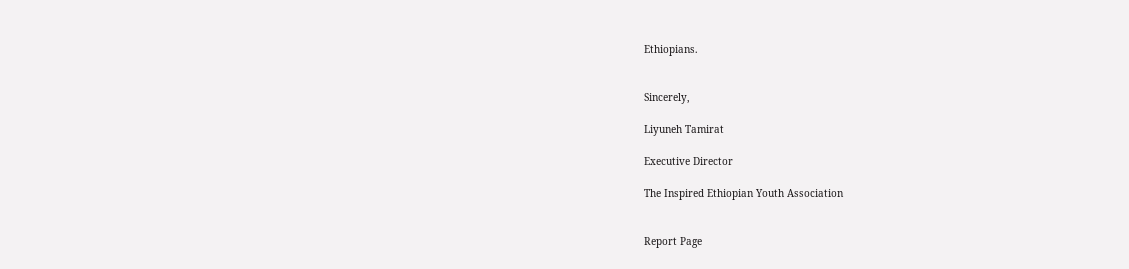Ethiopians.


Sincerely,

Liyuneh Tamirat

Executive Director

The Inspired Ethiopian Youth Association


Report Page